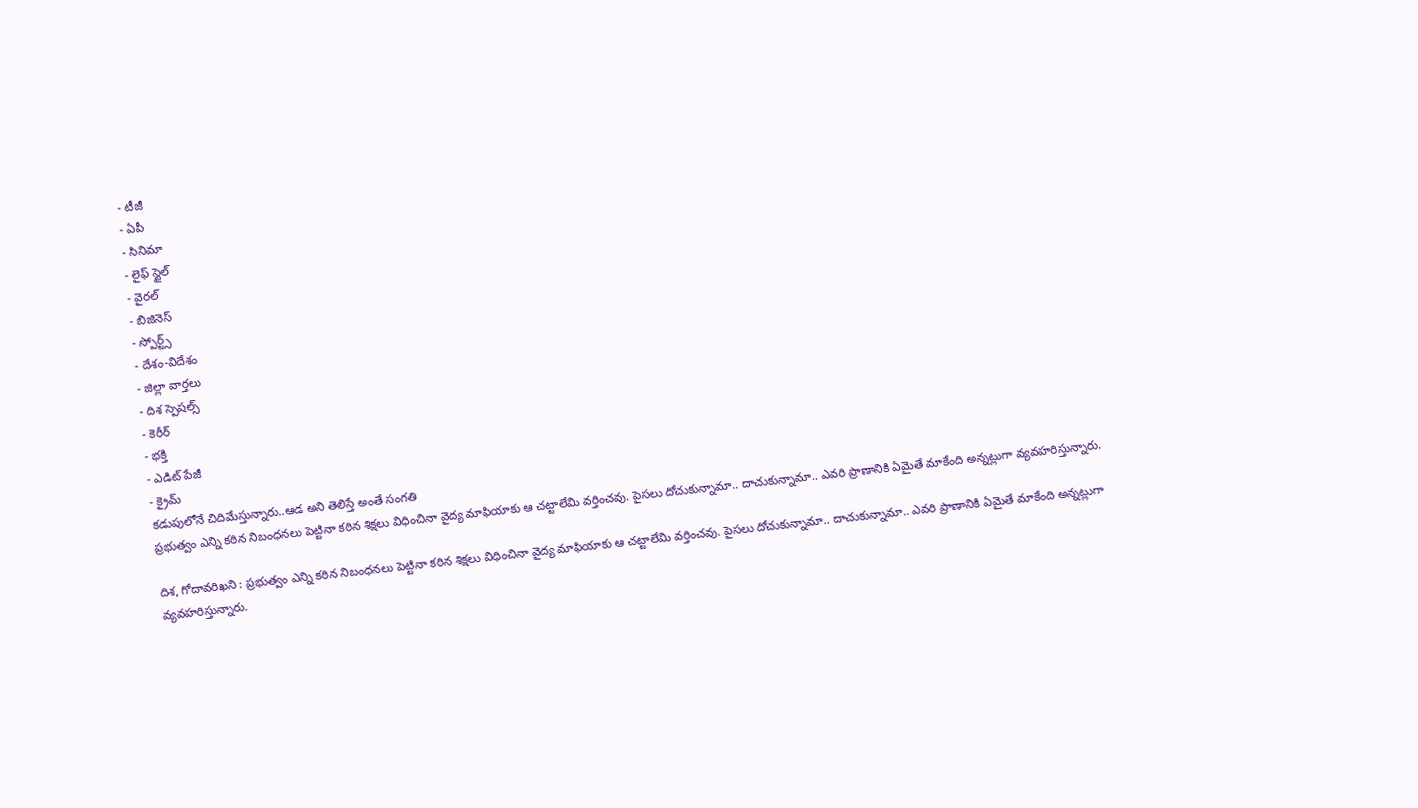- టీజీ
- ఏపీ
- సినిమా
- లైఫ్ స్టైల్
- వైరల్
- బిజినెస్
- స్పోర్ట్స్
- దేశం-విదేశం
- జిల్లా వార్తలు
- దిశ స్పెషల్స్
- కెరీర్
- భక్తి
- ఎడిట్ పేజీ
- క్రైమ్
కడుపులోనే చిదిమేస్తున్నారు..ఆడ అని తెలిస్తే అంతే సంగతి
ప్రభుత్వం ఎన్ని కఠిన నిబంధనలు పెట్టినా కఠిన శిక్షలు విధించినా వైద్య మాఫియాకు ఆ చట్టాలేమి వర్తించవు. పైసలు దోచుకున్నామా.. దాచుకున్నామా.. ఎవరి ప్రాణానికి ఏమైతే మాకేంది అన్నట్లుగా వ్యవహరిస్తున్నారు.

దిశ, గోదావరిఖని : ప్రభుత్వం ఎన్ని కఠిన నిబంధనలు పెట్టినా కఠిన శిక్షలు విధించినా వైద్య మాఫియాకు ఆ చట్టాలేమి వర్తించవు. పైసలు దోచుకున్నామా.. దాచుకున్నామా.. ఎవరి ప్రాణానికి ఏమైతే మాకేంది అన్నట్లుగా వ్యవహరిస్తున్నారు.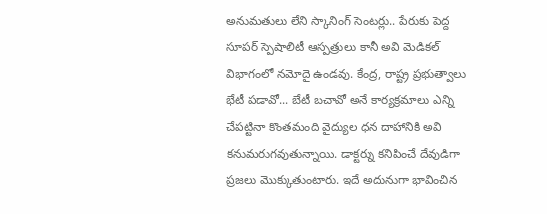అనుమతులు లేని స్కానింగ్ సెంటర్లు.. పేరుకు పెద్ద సూపర్ స్పెషాలిటీ ఆస్పత్రులు కానీ అవి మెడికల్ విభాగంలో నమోదై ఉండవు. కేంద్ర, రాష్ట్ర ప్రభుత్వాలు భేటీ పడావో... బేటీ బచావో అనే కార్యక్రమాలు ఎన్ని చేపట్టినా కొంతమంది వైద్యుల ధన దాహానికి అవి కనుమరుగవుతున్నాయి. డాక్టర్ను కనిపించే దేవుడిగా ప్రజలు మొక్కుతుంటారు. ఇదే అదునుగా భావించిన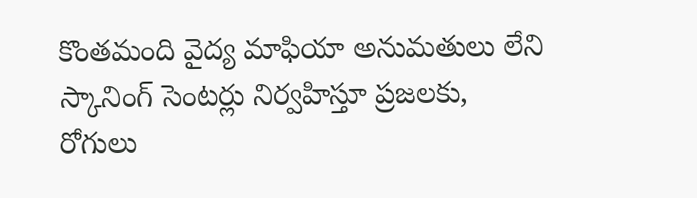కొంతమంది వైద్య మాఫియా అనుమతులు లేని స్కానింగ్ సెంటర్లు నిర్వహిస్తూ ప్రజలకు, రోగులు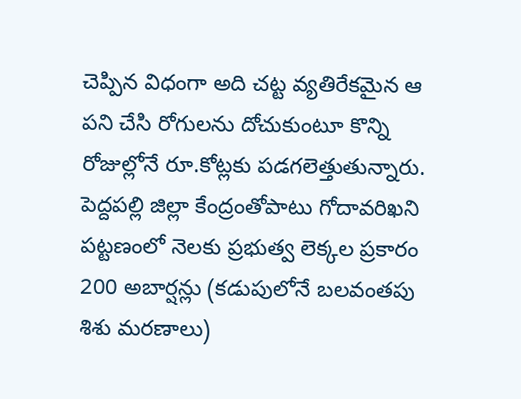చెప్పిన విధంగా అది చట్ట వ్యతిరేకమైన ఆ పని చేసి రోగులను దోచుకుంటూ కొన్ని రోజుల్లోనే రూ.కోట్లకు పడగలెత్తుతున్నారు.
పెద్దపల్లి జిల్లా కేంద్రంతోపాటు గోదావరిఖని పట్టణంలో నెలకు ప్రభుత్వ లెక్కల ప్రకారం 200 అబార్షన్లు (కడుపులోనే బలవంతపు శిశు మరణాలు)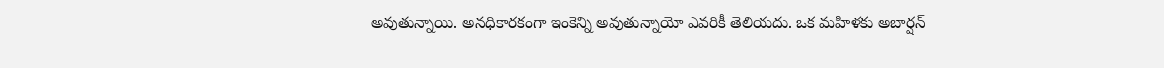అవుతున్నాయి. అనధికారకంగా ఇంకెన్ని అవుతున్నాయో ఎవరికీ తెలియదు. ఒక మహిళకు అబార్షన్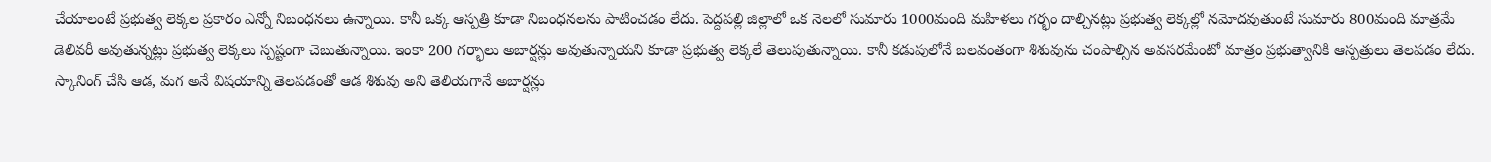చేయాలంటే ప్రభుత్వ లెక్కల ప్రకారం ఎన్నో నిబంధనలు ఉన్నాయి. కానీ ఒక్క ఆస్పత్రి కూడా నిబంధనలను పాటించడం లేదు. పెద్దపల్లి జిల్లాలో ఒక నెలలో సుమారు 1000మంది మహిళలు గర్భం దాల్చినట్లు ప్రభుత్వ లెక్కల్లో నమోదవుతుంటే సుమారు 800మంది మాత్రమే డెలివరీ అవుతున్నట్లు ప్రభుత్వ లెక్కలు స్పష్టంగా చెబుతున్నాయి. ఇంకా 200 గర్భాలు అబార్షన్లు అవుతున్నాయని కూడా ప్రభుత్వ లెక్కలే తెలుపుతున్నాయి. కానీ కడుపులోనే బలవంతంగా శిశువును చంపాల్సిన అవసరమేంటో మాత్రం ప్రభుత్వానికి ఆస్పత్రులు తెలపడం లేదు. స్కానింగ్ చేసి ఆడ, మగ అనే విషయాన్ని తెలపడంతో ఆడ శిశువు అని తెలియగానే అబార్షన్లు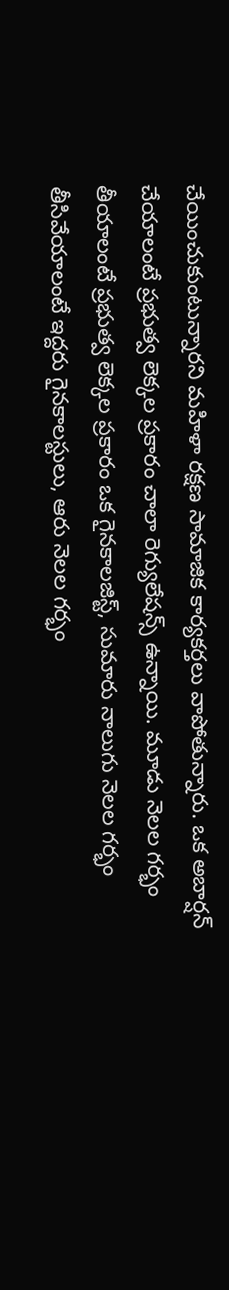చేయించుకుంటున్నారని మహిళా రక్షణ సామాజిక కార్యకర్తలు వాపోతున్నారు. ఒక అబార్షన్ చేయాలంటే ప్రభుత్వ లెక్కల ప్రకారం చాలా రెగ్యులేషన్స్ ఉన్నాయి. మూడు నెలల గర్భం తీయాలంటే ప్రభుత్వ లెక్కల ప్రకారం ఒక గైనకాలజిస్ట్, సుమారు నాలుగు నెలల గర్భం తీసివేయాలంటే ఇద్దరు గైనకాలస్టులు, ఆరు నెలల గర్భం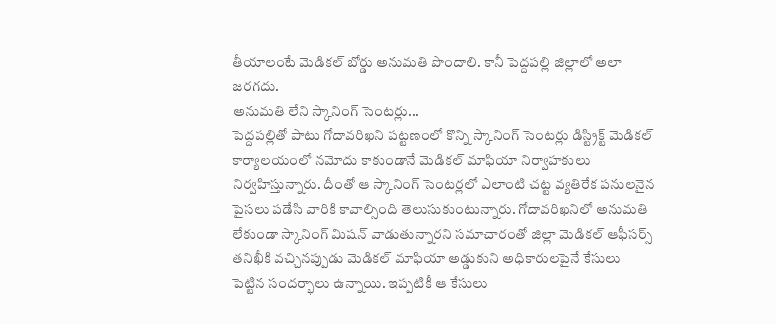తీయాలంటే మెడికల్ బోర్డు అనుమతి పొందాలి. కానీ పెద్దపల్లి జిల్లాలో అలా జరగదు.
అనుమతి లేని స్కానింగ్ సెంటర్లు...
పెద్దపల్లితో పాటు గోదావరిఖని పట్టణంలో కొన్ని స్కానింగ్ సెంటర్లు డిస్ట్రిక్ట్ మెడికల్ కార్యాలయంలో నమోదు కాకుండానే మెడికల్ మాఫియా నిర్వాహకులు నిర్వహిస్తున్నారు. దీంతో ఆ స్కానింగ్ సెంటర్లలో ఎలాంటి చట్ట వ్యతిరేక పనులనైన పైసలు పడేసి వారికి కావాల్సింది తెలుసుకుంటున్నారు. గోదావరిఖనిలో అనుమతి లేకుండా స్కానింగ్ మిషన్ వాడుతున్నారని సమాచారంతో జిల్లా మెడికల్ ఆఫీసర్స్ తనిఖీకి వచ్చినప్పుడు మెడికల్ మాఫియా అడ్డుకుని అధికారులపైనే కేసులు పెట్టిన సందర్భాలు ఉన్నాయి. ఇప్పటికీ ఆ కేసులు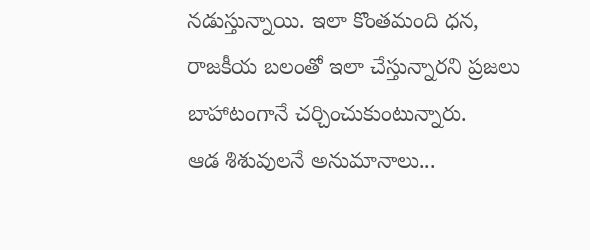నడుస్తున్నాయి. ఇలా కొంతమంది ధన, రాజకీయ బలంతో ఇలా చేస్తున్నారని ప్రజలు బాహాటంగానే చర్చించుకుంటున్నారు.
ఆడ శిశువులనే అనుమానాలు...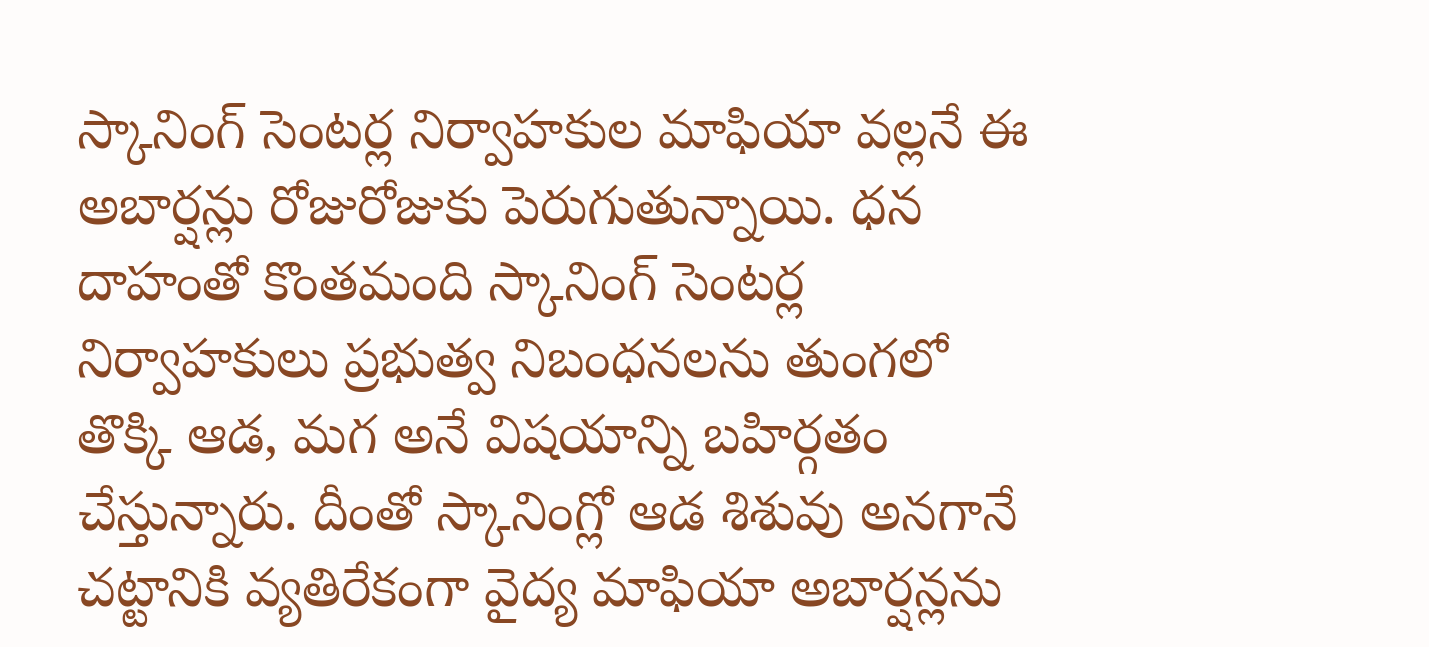స్కానింగ్ సెంటర్ల నిర్వాహకుల మాఫియా వల్లనే ఈ అబార్షన్లు రోజురోజుకు పెరుగుతున్నాయి. ధన దాహంతో కొంతమంది స్కానింగ్ సెంటర్ల నిర్వాహకులు ప్రభుత్వ నిబంధనలను తుంగలో తొక్కి ఆడ, మగ అనే విషయాన్ని బహిర్గతం చేస్తున్నారు. దీంతో స్కానింగ్లో ఆడ శిశువు అనగానే చట్టానికి వ్యతిరేకంగా వైద్య మాఫియా అబార్షన్లను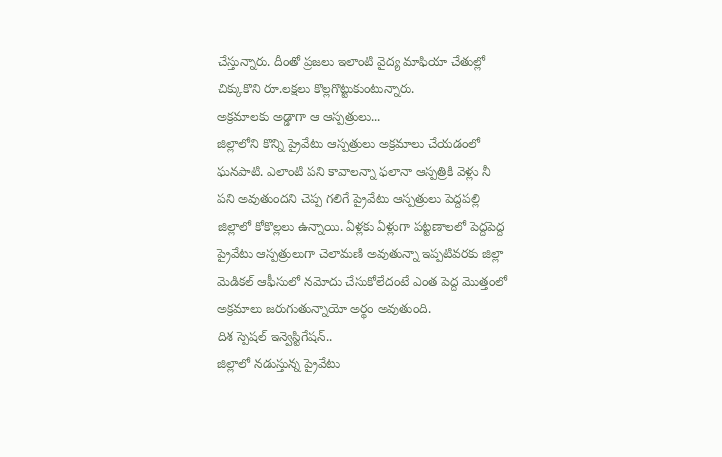చేస్తున్నారు. దీంతో ప్రజలు ఇలాంటి వైద్య మాఫియా చేతుల్లో చిక్కుకొని రూ.లక్షలు కొల్లగొట్టుకుంటున్నారు.
అక్రమాలకు అడ్డాగా ఆ ఆస్పత్రులు...
జిల్లాలోని కొన్ని ప్రైవేటు ఆస్పత్రులు అక్రమాలు చేయడంలో ఘనపాటి. ఎలాంటి పని కావాలన్నా ఫలానా ఆస్పత్రికి వెళ్లు నీ పని అవుతుందని చెప్ప గలిగే ప్రైవేటు ఆస్పత్రులు పెద్దపల్లి జిల్లాలో కోకొల్లలు ఉన్నాయి. ఏళ్లకు ఏళ్లుగా పట్టణాలలో పెద్దపెద్ద ప్రైవేటు ఆస్పత్రులుగా చెలామణి అవుతున్నా ఇప్పటివరకు జిల్లా మెడికల్ ఆఫీసులో నమోదు చేసుకోలేదంటే ఎంత పెద్ద మొత్తంలో అక్రమాలు జరుగుతున్నాయో అర్థం అవుతుంది.
దిశ స్పెషల్ ఇన్వెస్టిగేషన్..
జిల్లాలో నడుస్తున్న ప్రైవేటు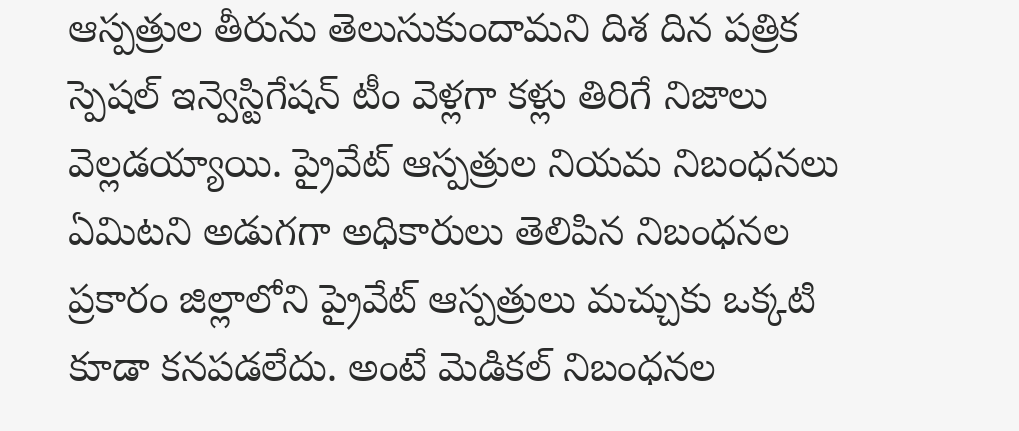ఆస్పత్రుల తీరును తెలుసుకుందామని దిశ దిన పత్రిక స్పెషల్ ఇన్వెస్టిగేషన్ టీం వెళ్లగా కళ్లు తిరిగే నిజాలు వెల్లడయ్యాయి. ప్రైవేట్ ఆస్పత్రుల నియమ నిబంధనలు ఏమిటని అడుగగా అధికారులు తెలిపిన నిబంధనల ప్రకారం జిల్లాలోని ప్రైవేట్ ఆస్పత్రులు మచ్చుకు ఒక్కటి కూడా కనపడలేదు. అంటే మెడికల్ నిబంధనల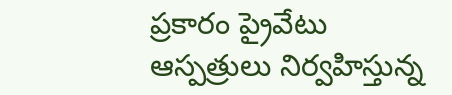ప్రకారం ప్రైవేటు ఆస్పత్రులు నిర్వహిస్తున్న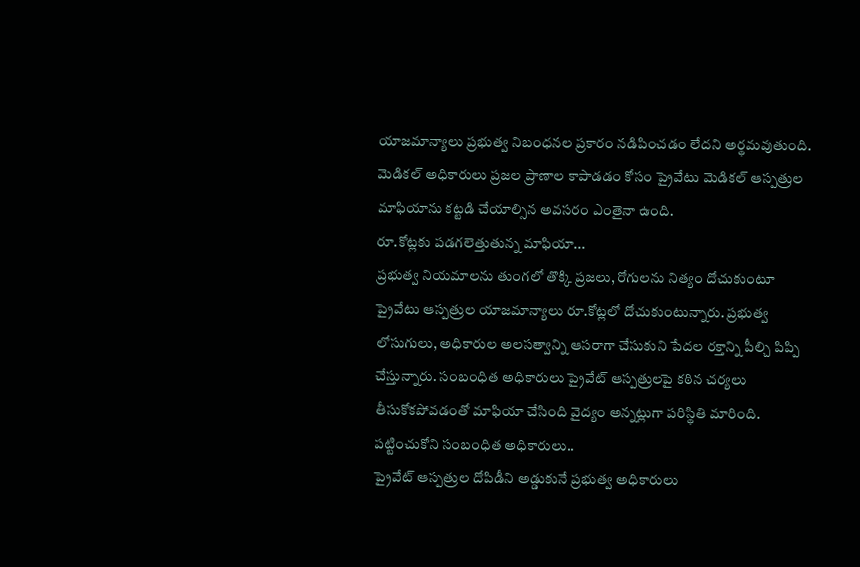యాజమాన్యాలు ప్రభుత్వ నిబంధనల ప్రకారం నడిపించడం లేదని అర్థమవుతుంది. మెడికల్ అధికారులు ప్రజల ప్రాణాల కాపాడడం కోసం ప్రైవేటు మెడికల్ ఆస్పత్రుల మాఫియాను కట్టడి చేయాల్సిన అవసరం ఎంతైనా ఉంది.
రూ.కోట్లకు పడగలెత్తుతున్న మాఫియా...
ప్రభుత్వ నియమాలను తుంగలో తొక్కి ప్రజలు, రోగులను నిత్యం దోచుకుంటూ ప్రైవేటు ఆస్పత్రుల యాజమాన్యాలు రూ.కోట్లలో దోచుకుంటున్నారు. ప్రభుత్వ లోసుగులు, అధికారుల అలసత్వాన్ని ఆసరాగా చేసుకుని పేదల రక్తాన్ని పీల్చి పిప్పి చేస్తున్నారు. సంబంధిత అధికారులు ప్రైవేట్ ఆస్పత్రులపై కఠిన చర్యలు తీసుకోకపోవడంతో మాఫియా చేసింది వైద్యం అన్నట్లుగా పరిస్థితి మారింది.
పట్టించుకోని సంబంధిత అధికారులు..
ప్రైవేట్ ఆస్పత్రుల దోపిడీని అడ్డుకునే ప్రభుత్వ అధికారులు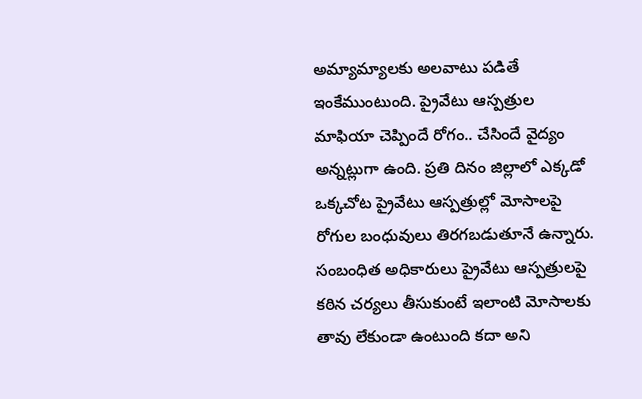అమ్యామ్యాలకు అలవాటు పడితే ఇంకేముంటుంది. ప్రైవేటు ఆస్పత్రుల మాఫియా చెప్పిందే రోగం.. చేసిందే వైద్యం అన్నట్లుగా ఉంది. ప్రతి దినం జిల్లాలో ఎక్కడో ఒక్కచోట ప్రైవేటు ఆస్పత్రుల్లో మోసాలపై రోగుల బంధువులు తిరగబడుతూనే ఉన్నారు. సంబంధిత అధికారులు ప్రైవేటు ఆస్పత్రులపై కఠిన చర్యలు తీసుకుంటే ఇలాంటి మోసాలకు తావు లేకుండా ఉంటుంది కదా అని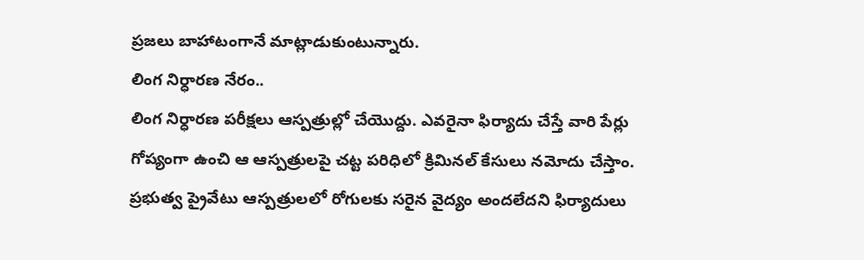ప్రజలు బాహాటంగానే మాట్లాడుకుంటున్నారు.
లింగ నిర్ధారణ నేరం..
లింగ నిర్ధారణ పరీక్షలు ఆస్పత్రుల్లో చేయొద్దు. ఎవరైనా ఫిర్యాదు చేస్తే వారి పేర్లు గోప్యంగా ఉంచి ఆ ఆస్పత్రులపై చట్ట పరిధిలో క్రిమినల్ కేసులు నమోదు చేస్తాం. ప్రభుత్వ ప్రైవేటు ఆస్పత్రులలో రోగులకు సరైన వైద్యం అందలేదని ఫిర్యాదులు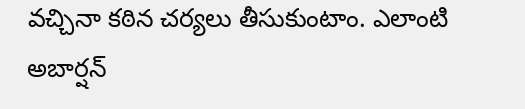వచ్చినా కఠిన చర్యలు తీసుకుంటాం. ఎలాంటి అబార్షన్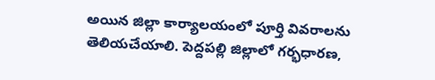అయిన జిల్లా కార్యాలయంలో పూర్తి వివరాలను తెలియచేయాలి. పెద్దపల్లి జిల్లాలో గర్భధారణ,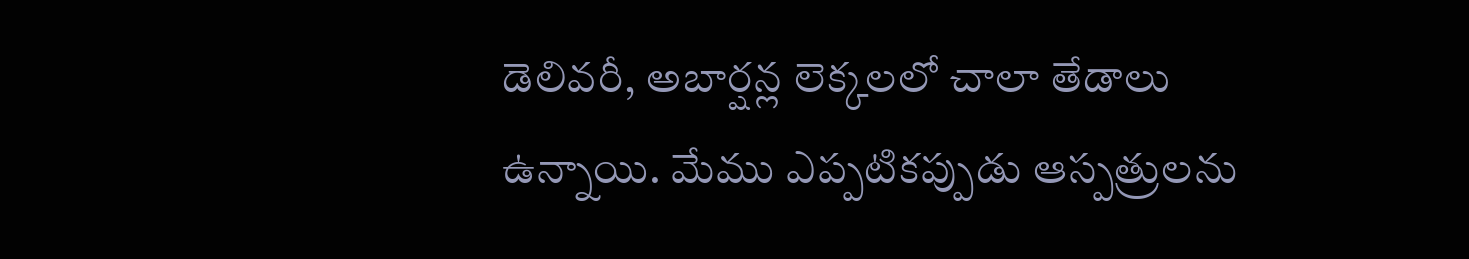డెలివరీ, అబార్షన్ల లెక్కలలో చాలా తేడాలు ఉన్నాయి. మేము ఎప్పటికప్పుడు ఆస్పత్రులను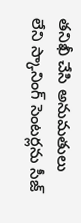తనిఖీ చేసి అనుమతులు లేని స్కానింగ్ సెంటర్లను సీజ్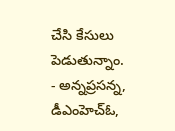చేసి కేసులు పెడుతున్నాం.
- అన్నప్రసన్న, డీఎంహెచ్ఓ,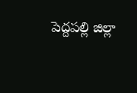పెద్దపల్లి జిల్లా